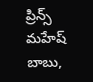ప్రిన్స్ మహేష్ బాబు,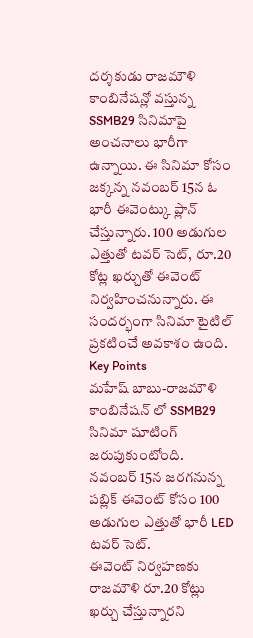దర్శకుడు రాజమౌళి కాంబినేషన్లో వస్తున్న SSMB29 సినిమాపై అంచనాలు భారీగా ఉన్నాయి. ఈ సినిమా కోసం జక్కన్న నవంబర్ 15న ఓ భారీ ఈవెంట్కు ప్లాన్ చేస్తున్నారు. 100 అడుగుల ఎత్తుతో టవర్ సెట్, రూ.20 కోట్ల ఖర్చుతో ఈవెంట్ నిర్వహించనున్నారు. ఈ సందర్భంగా సినిమా టైటిల్ ప్రకటించే అవకాశం ఉంది.
Key Points
మహేష్ బాబు-రాజమౌళి కాంబినేషన్ లో SSMB29 సినిమా షూటింగ్ జరుపుకుంటోంది.
నవంబర్ 15న జరగనున్న పబ్లిక్ ఈవెంట్ కోసం 100 అడుగుల ఎత్తుతో భారీ LED టవర్ సెట్.
ఈవెంట్ నిర్వహణకు రాజమౌళి రూ.20 కోట్లు ఖర్చు చేస్తున్నారని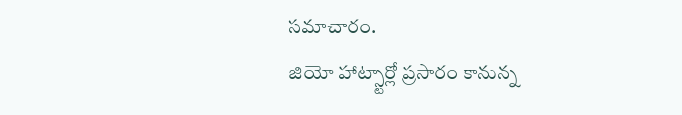సమాచారం.
జియో హాట్స్టార్లో ప్రసారం కానున్న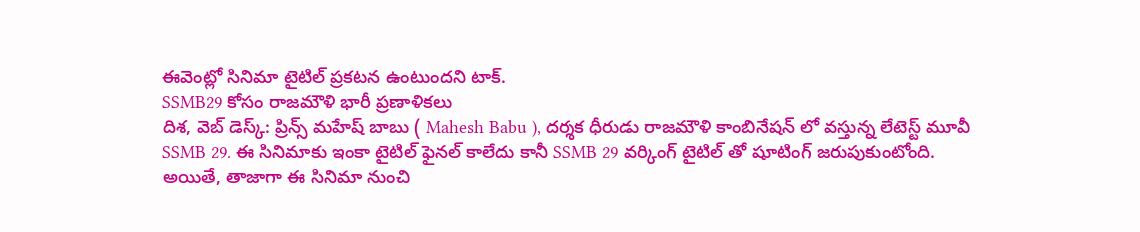ఈవెంట్లో సినిమా టైటిల్ ప్రకటన ఉంటుందని టాక్.
SSMB29 కోసం రాజమౌళి భారీ ప్రణాళికలు
దిశ, వెబ్ డెస్క్: ప్రిన్స్ మహేష్ బాబు ( Mahesh Babu ), దర్శక ధీరుడు రాజమౌళి కాంబినేషన్ లో వస్తున్న లేటెస్ట్ మూవీ SSMB 29. ఈ సినిమాకు ఇంకా టైటిల్ ఫైనల్ కాలేదు కానీ SSMB 29 వర్కింగ్ టైటిల్ తో షూటింగ్ జరుపుకుంటోంది. అయితే, తాజాగా ఈ సినిమా నుంచి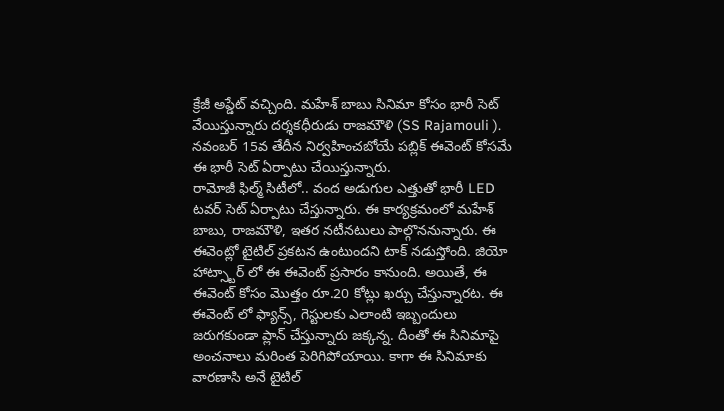క్రేజీ అప్డేట్ వచ్చింది. మహేశ్ బాబు సినిమా కోసం భారీ సెట్ వేయిస్తున్నారు దర్శకధీరుడు రాజమౌళి (SS Rajamouli ). నవంబర్ 15వ తేదీన నిర్వహించబోయే పబ్లిక్ ఈవెంట్ కోసమే ఈ భారీ సెట్ ఏర్పాటు చేయిస్తున్నారు.
రామోజీ ఫిల్మ్ సిటీలో.. వంద అడుగుల ఎత్తుతో భారీ LED టవర్ సెట్ ఏర్పాటు చేస్తున్నారు. ఈ కార్యక్రమంలో మహేశ్ బాబు, రాజమౌళి, ఇతర నటీనటులు పాల్గొననున్నారు. ఈ ఈవెంట్లో టైటిల్ ప్రకటన ఉంటుందని టాక్ నడుస్తోంది. జియో హాట్స్టార్ లో ఈ ఈవెంట్ ప్రసారం కానుంది. అయితే, ఈ ఈవెంట్ కోసం మొత్తం రూ.20 కోట్లు ఖర్చు చేస్తున్నారట. ఈ ఈవెంట్ లో ఫ్యాన్స్, గెస్టులకు ఎలాంటి ఇబ్బందులు జరుగకుండా ప్లాన్ చేస్తున్నారు జక్కన్న. దీంతో ఈ సినిమాపై అంచనాలు మరింత పెరిగిపోయాయి. కాగా ఈ సినిమాకు వారణాసి అనే టైటిల్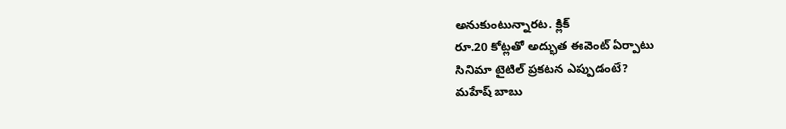అనుకుంటున్నారట. క్లిక్
రూ.20 కోట్లతో అద్భుత ఈవెంట్ ఏర్పాటు
సినిమా టైటిల్ ప్రకటన ఎప్పుడంటే?
మహేష్ బాబు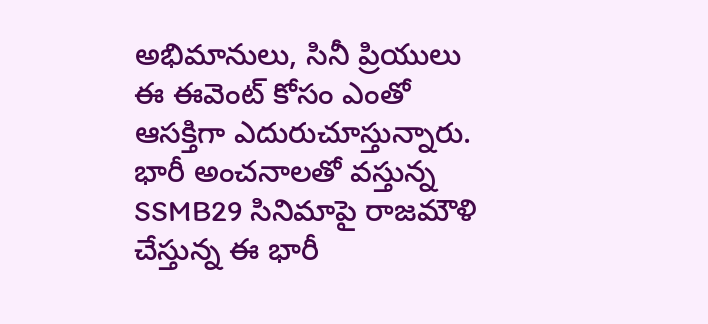అభిమానులు, సినీ ప్రియులు ఈ ఈవెంట్ కోసం ఎంతో ఆసక్తిగా ఎదురుచూస్తున్నారు. భారీ అంచనాలతో వస్తున్న SSMB29 సినిమాపై రాజమౌళి చేస్తున్న ఈ భారీ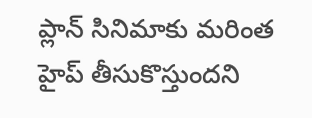ప్లాన్ సినిమాకు మరింత హైప్ తీసుకొస్తుందని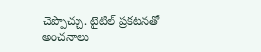చెప్పొచ్చు. టైటిల్ ప్రకటనతో అంచనాలు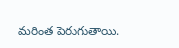మరింత పెరుగుతాయి.